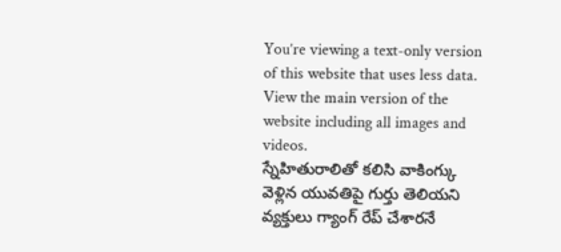You’re viewing a text-only version of this website that uses less data. View the main version of the website including all images and videos.
స్నేహితురాలితో కలిసి వాకింగ్కు వెళ్లిన యువతిపై గుర్తు తెలియని వ్యక్తులు గ్యాంగ్ రేప్ చేశారనే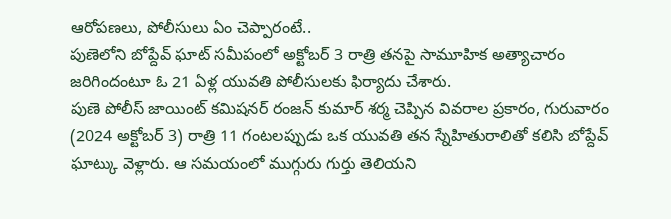ఆరోపణలు, పోలీసులు ఏం చెప్పారంటే..
పుణెలోని బోప్దేవ్ ఘాట్ సమీపంలో అక్టోబర్ 3 రాత్రి తనపై సామూహిక అత్యాచారం జరిగిందంటూ ఓ 21 ఏళ్ల యువతి పోలీసులకు ఫిర్యాదు చేశారు.
పుణె పోలీస్ జాయింట్ కమిషనర్ రంజన్ కుమార్ శర్మ చెప్పిన వివరాల ప్రకారం, గురువారం (2024 అక్టోబర్ 3) రాత్రి 11 గంటలప్పుడు ఒక యువతి తన స్నేహితురాలితో కలిసి బోప్దేవ్ ఘాట్కు వెళ్లారు. ఆ సమయంలో ముగ్గురు గుర్తు తెలియని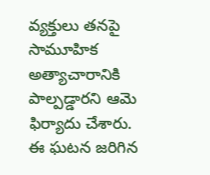వ్యక్తులు తనపై సామూహిక అత్యాచారానికి పాల్పడ్డారని ఆమె ఫిర్యాదు చేశారు.
ఈ ఘటన జరిగిన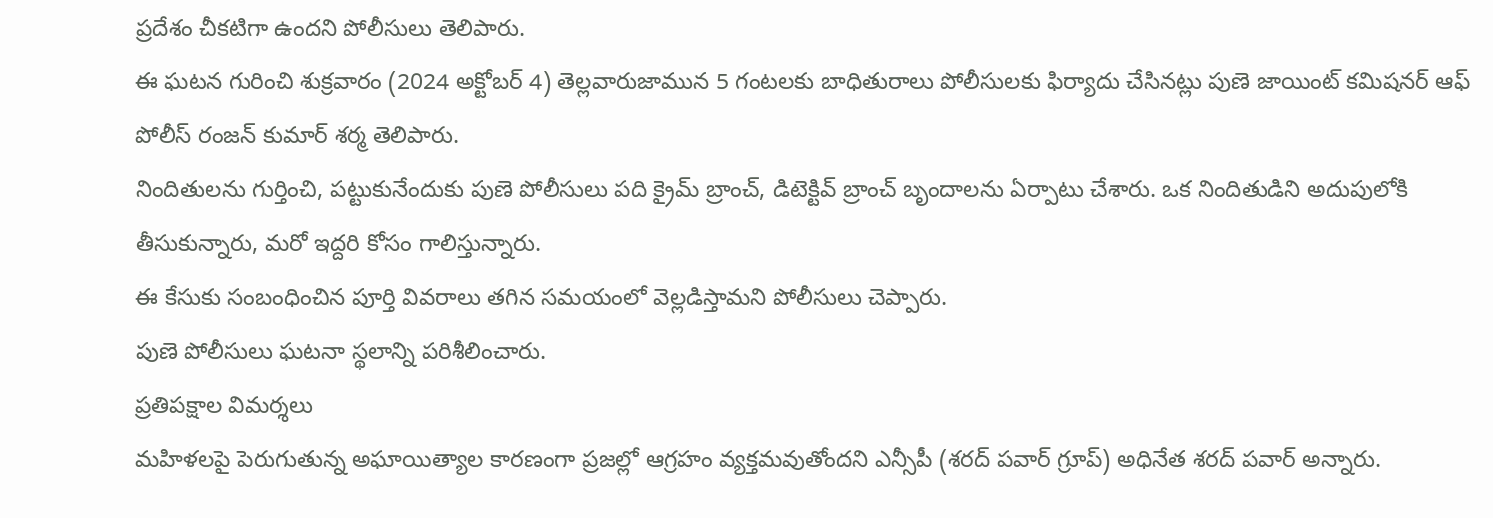ప్రదేశం చీకటిగా ఉందని పోలీసులు తెలిపారు.
ఈ ఘటన గురించి శుక్రవారం (2024 అక్టోబర్ 4) తెల్లవారుజామున 5 గంటలకు బాధితురాలు పోలీసులకు ఫిర్యాదు చేసినట్లు పుణె జాయింట్ కమిషనర్ ఆఫ్ పోలీస్ రంజన్ కుమార్ శర్మ తెలిపారు.
నిందితులను గుర్తించి, పట్టుకునేందుకు పుణె పోలీసులు పది క్రైమ్ బ్రాంచ్, డిటెక్టివ్ బ్రాంచ్ బృందాలను ఏర్పాటు చేశారు. ఒక నిందితుడిని అదుపులోకి తీసుకున్నారు, మరో ఇద్దరి కోసం గాలిస్తున్నారు.
ఈ కేసుకు సంబంధించిన పూర్తి వివరాలు తగిన సమయంలో వెల్లడిస్తామని పోలీసులు చెప్పారు.
పుణె పోలీసులు ఘటనా స్థలాన్ని పరిశీలించారు.
ప్రతిపక్షాల విమర్శలు
మహిళలపై పెరుగుతున్న అఘాయిత్యాల కారణంగా ప్రజల్లో ఆగ్రహం వ్యక్తమవుతోందని ఎన్సీపీ (శరద్ పవార్ గ్రూప్) అధినేత శరద్ పవార్ అన్నారు.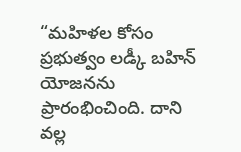“మహిళల కోసం ప్రభుత్వం లడ్కీ బహిన్ యోజనను ప్రారంభించింది. దాని వల్ల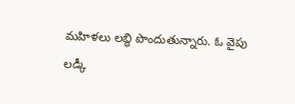మహిళలు లబ్ధి పొందుతున్నారు. ఓ వైపు లడ్కీ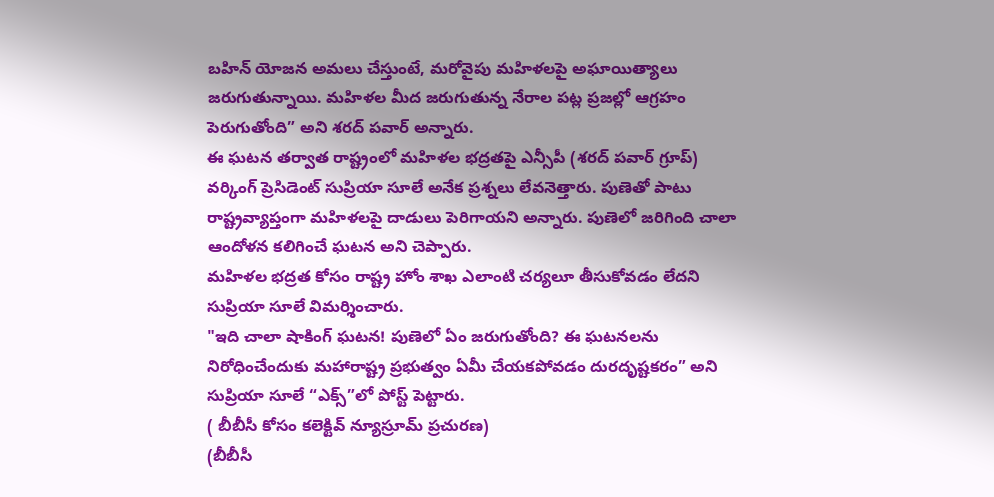బహిన్ యోజన అమలు చేస్తుంటే, మరోవైపు మహిళలపై అఘాయిత్యాలు జరుగుతున్నాయి. మహిళల మీద జరుగుతున్న నేరాల పట్ల ప్రజల్లో ఆగ్రహం పెరుగుతోంది” అని శరద్ పవార్ అన్నారు.
ఈ ఘటన తర్వాత రాష్ట్రంలో మహిళల భద్రతపై ఎన్సీపీ (శరద్ పవార్ గ్రూప్) వర్కింగ్ ప్రెసిడెంట్ సుప్రియా సూలే అనేక ప్రశ్నలు లేవనెత్తారు. పుణెతో పాటు రాష్ట్రవ్యాప్తంగా మహిళలపై దాడులు పెరిగాయని అన్నారు. పుణెలో జరిగింది చాలా ఆందోళన కలిగించే ఘటన అని చెప్పారు.
మహిళల భద్రత కోసం రాష్ట్ర హోం శాఖ ఎలాంటి చర్యలూ తీసుకోవడం లేదని సుప్రియా సూలే విమర్శించారు.
"ఇది చాలా షాకింగ్ ఘటన! పుణెలో ఏం జరుగుతోంది? ఈ ఘటనలను నిరోధించేందుకు మహారాష్ట్ర ప్రభుత్వం ఏమీ చేయకపోవడం దురదృష్టకరం” అని సుప్రియా సూలే “ఎక్స్”లో పోస్ట్ పెట్టారు.
( బీబీసీ కోసం కలెక్టివ్ న్యూస్రూమ్ ప్రచురణ)
(బీబీసీ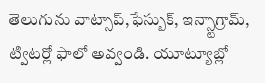తెలుగును వాట్సాప్,ఫేస్బుక్, ఇన్స్టాగ్రామ్, ట్విటర్లో ఫాలో అవ్వండి. యూట్యూబ్లో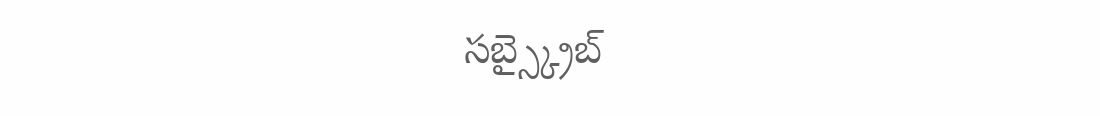సబ్స్క్రైబ్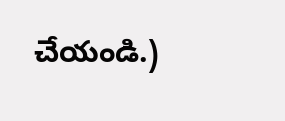చేయండి.)